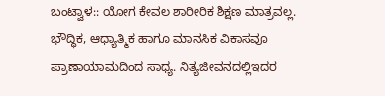ಬಂಟ್ವಾಳ:: ಯೋಗ ಕೇವಲ ಶಾರೀರಿಕ ಶಿಕ್ಷಣ ಮಾತ್ರವಲ್ಲ. ಭೌದ್ಧಿಕ, ಆಧ್ಯಾತ್ಮಿಕ ಹಾಗೂ ಮಾನಸಿಕ ವಿಕಾಸವೂ ಪ್ರಾಣಾಯಾಮದಿಂದ ಸಾಧ್ಯ. ನಿತ್ಯಜೀವನದಲ್ಲಿಇದರ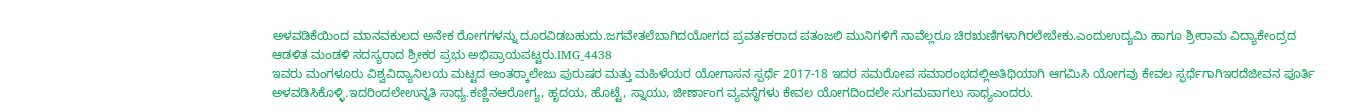ಅಳವಡಿಕೆಯಿಂದ ಮಾನವಕುಲದ ಅನೇಕ ರೋಗಗಳನ್ನು ದೂರವಿಡಬಹುದು.ಜಗವೇತಲೆಬಾಗಿದಯೋಗದ ಪ್ರವರ್ತಕರಾದ ಪತಂಜಲಿ ಮುನಿಗಳಿಗೆ ನಾವೆಲ್ಲರೂ ಚಿರಋಣಿಗಳಾಗಿರಲೇಬೇಕು.ಎಂದುಉದ್ಯಮಿ ಹಾಗೂ ಶ್ರೀರಾಮ ವಿದ್ಯಾಕೇಂದ್ರದ ಆಡಳಿತ ಮಂಡಳಿ ಸದಸ್ಯರಾದ ಶ್ರೀಕರ ಪ್ರಭು ಅಭಿಪ್ರಾಯಪಟ್ಟರು.IMG_4438
ಇವರು ಮಂಗಳೂರು ವಿಶ್ವವಿದ್ಯಾನಿಲಯ ಮಟ್ಟದ ಅಂತರ್‍ಕಾಲೇಜು ಪುರುಷರ ಮತ್ತು ಮಹಿಳೆಯರ ಯೋಗಾಸನ ಸ್ಪರ್ಧೆ 2017-18 ಇದರ ಸಮರೋಪ ಸಮಾರಂಭದಲ್ಲಿಅತಿಥಿಯಾಗಿ ಆಗಮಿಸಿ ಯೋಗವು ಕೇವಲ ಸ್ಫರ್ಧೆಗಾಗಿಇರದೆಜೀವನ ಪೂರ್ತಿ ಅಳವಡಿಸಿಕೊಳ್ಳಿ.ಇದರಿಂದಲೇಉನ್ನತಿ ಸಾಧ್ಯ.ಕಣ್ಣಿನಆರೋಗ್ಯ, ಹೃದಯ, ಹೊಟ್ಟೆ, ಸ್ನಾಯು, ಜೀರ್ಣಾಂಗ ವ್ಯವಸ್ಥೆಗಳು ಕೇವಲ ಯೋಗದಿಂದಲೇ ಸುಗಮವಾಗಲು ಸಾಧ್ಯಎಂದರು.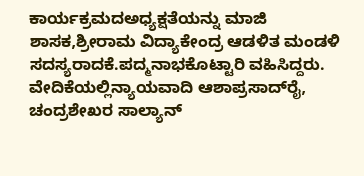ಕಾರ್ಯಕ್ರಮದಅಧ್ಯಕ್ಷತೆಯನ್ನು ಮಾಜಿ ಶಾಸಕ,ಶ್ರೀರಾಮ ವಿದ್ಯಾಕೇಂದ್ರ ಆಡಳಿತ ಮಂಡಳಿ ಸದಸ್ಯರಾದಕೆ.ಪದ್ಮನಾಭಕೊಟ್ಟಾರಿ ವಹಿಸಿದ್ದರು. ವೇದಿಕೆಯಲ್ಲಿನ್ಯಾಯವಾದಿ ಆಶಾಪ್ರಸಾದ್‍ರೈ, ಚಂದ್ರಶೇಖರ ಸಾಲ್ಯಾನ್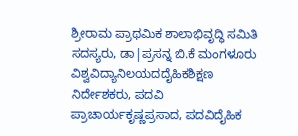ಶ್ರೀರಾಮ ಪ್ರಾಥಮಿಕ ಶಾಲಾಭಿವೃದ್ಧಿ ಸಮಿತಿ ಸದಸ್ಯರು, ಡಾ|ಪ್ರಸನ್ನ ಬಿ.ಕೆ ಮಂಗಳೂರು ವಿಶ್ವವಿದ್ಯಾನಿಲಯದದೈಹಿಕಶಿಕ್ಷಣ ನಿರ್ದೇಶಕರು, ಪದವಿ ಪ್ರಾಚಾರ್ಯಕೃಷ್ಣಪ್ರಸಾದ, ಪದವಿದೈಹಿಕ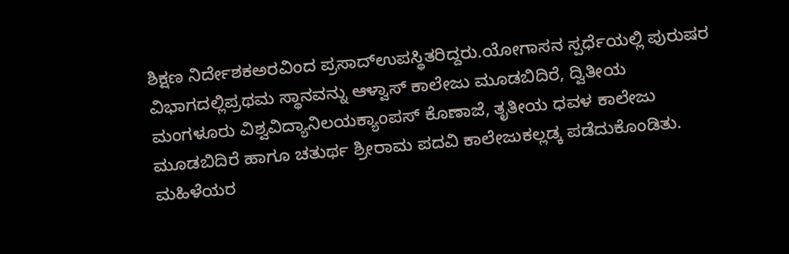ಶಿಕ್ಷಣ ನಿರ್ದೇಶಕಅರವಿಂದ ಪ್ರಸಾದ್‍ಉಪಸ್ಥಿತರಿದ್ದರು.ಯೋಗಾಸನ ಸ್ಪರ್ಧೆಯಲ್ಲಿ ಪುರುಷರ ವಿಭಾಗದಲ್ಲಿಪ್ರಥಮ ಸ್ಥಾನವನ್ನು ಆಳ್ವಾಸ್ ಕಾಲೇಜು ಮೂಡಬಿದಿರೆ, ದ್ವಿತೀಯ ಮಂಗಳೂರು ವಿಶ್ವವಿದ್ಯಾನಿಲಯಕ್ಯಾಂಪಸ್‍ ಕೊಣಾಜೆ, ತೃತೀಯ ಧವಳ ಕಾಲೇಜು ಮೂಡಬಿದಿರೆ ಹಾಗೂ ಚತುರ್ಥ ಶ್ರೀರಾಮ ಪದವಿ ಕಾಲೇಜುಕಲ್ಲಡ್ಕ ಪಡೆದುಕೊಂಡಿತು. ಮಹಿಳೆಯರ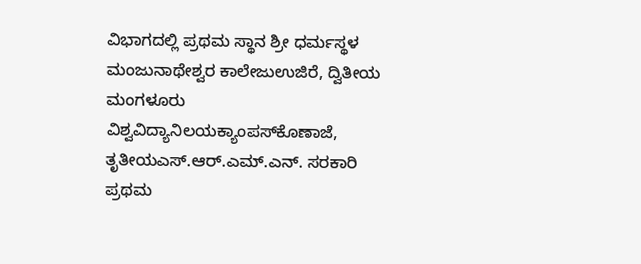ವಿಭಾಗದಲ್ಲಿ ಪ್ರಥಮ ಸ್ಥಾನ ಶ್ರೀ ಧರ್ಮಸ್ಥಳ ಮಂಜುನಾಥೇಶ್ವರ ಕಾಲೇಜುಉಜಿರೆ, ದ್ವಿತೀಯ ಮಂಗಳೂರು ವಿಶ್ವವಿದ್ಯಾನಿಲಯಕ್ಯಾಂಪಸ್‍ಕೊಣಾಜೆ, ತೃತೀಯಎಸ್.ಆರ್.ಎಮ್.ಎನ್. ಸರಕಾರಿ ಪ್ರಥಮ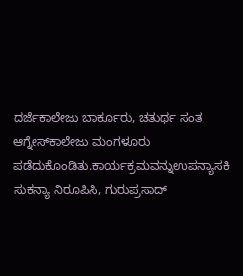ದರ್ಜೆಕಾಲೇಜು ಬಾರ್ಕೂರು, ಚತುರ್ಥ ಸಂತ ಆಗ್ನೇಸ್‍ಕಾಲೇಜು ಮಂಗಳೂರು ಪಡೆದುಕೊಂಡಿತು.ಕಾರ್ಯಕ್ರಮವನ್ನುಉಪನ್ಯಾಸಕಿ ಸುಕನ್ಯಾ ನಿರೂಪಿಸಿ, ಗುರುಪ್ರಸಾದ್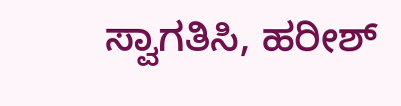ಸ್ವಾಗತಿಸಿ, ಹರೀಶ್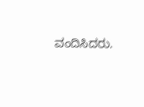ವಂದಿಸಿದರು.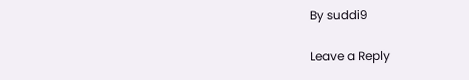By suddi9

Leave a Reply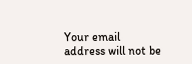Your email address will not be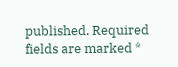published. Required fields are marked *